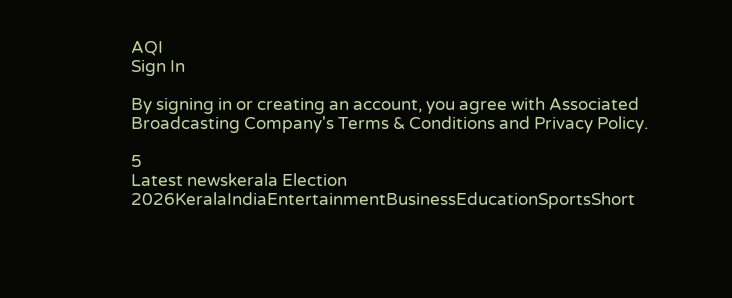AQI
Sign In

By signing in or creating an account, you agree with Associated Broadcasting Company's Terms & Conditions and Privacy Policy.

5
Latest newskerala Election 2026KeralaIndiaEntertainmentBusinessEducationSportsShort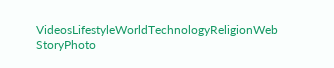VideosLifestyleWorldTechnologyReligionWeb StoryPhoto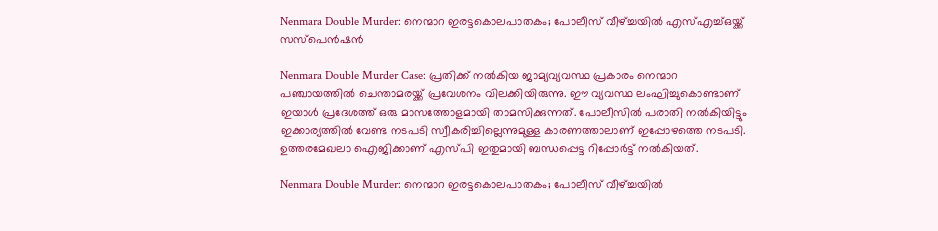Nenmara Double Murder: നെന്മാറ ഇരട്ടകൊലപാതകം; പോലീസ് വീഴ്ച്ചയിൽ എസ്എച്ച്ഒയ്ക്ക് സസ്പെൻഷൻ

Nenmara Double Murder Case: പ്രതിക്ക് നൽകിയ ജാമ്യവ്യവസ്ഥ പ്രകാരം നെന്മാറ പഞ്ചായത്തിൽ ചെന്താമരയ്ക്ക് പ്രവേശനം വിലക്കിയിരുന്നു. ഈ വ്യവസ്ഥ ലംഘിച്ചുകൊണ്ടാണ് ഇയാൾ പ്രദേശത്ത് ഒരു മാസത്തോളമായി താമസിക്കുന്നത്. പോലീസിൽ പരാതി നൽകിയിട്ടും ഇക്കാര്യത്തിൽ വേണ്ട നടപടി സ്വീകരിച്ചില്ലെന്നുമുള്ള കാരണത്താലാണ് ഇപ്പോഴത്തെ നടപടി. ഉത്തരമേഖലാ ഐജിക്കാണ് എസ്‌പി ഇതുമായി ബന്ധപ്പെട്ട റിപ്പോർട്ട് നൽകിയത്.

Nenmara Double Murder: നെന്മാറ ഇരട്ടകൊലപാതകം; പോലീസ് വീഴ്ച്ചയിൽ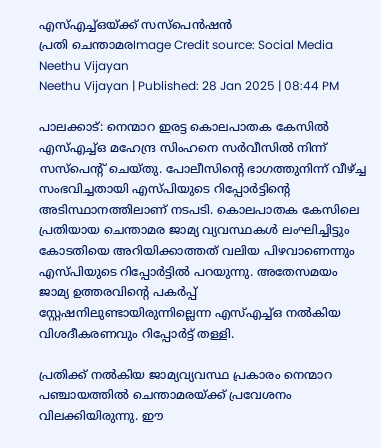എസ്എച്ച്ഒയ്ക്ക് സസ്പെൻഷൻ
പ്രതി ചെന്താമരImage Credit source: Social Media
Neethu Vijayan
Neethu Vijayan | Published: 28 Jan 2025 | 08:44 PM

പാലക്കാട്: നെന്മാറ ഇരട്ട കൊലപാതക കേസിൽ എസ്എച്ച്ഒ മഹേന്ദ്ര സിംഹനെ സർവീസിൽ നിന്ന് സസ്പെൻ്റ് ചെയ്തു. പോലീസിൻ്റെ ഭാഗത്തുനിന്ന് വീഴ്ച്ച സംഭവിച്ചതായി എസ്പിയുടെ റിപ്പോർട്ടിൻ്റെ അടിസ്ഥാനത്തിലാണ് നടപടി. കൊലപാതക കേസിലെ പ്രതിയായ ചെന്താമര ജാമ്യ വ്യവസ്ഥകൾ ലംഘിച്ചിട്ടും കോടതിയെ അറിയിക്കാത്തത് വലിയ പിഴവാണെന്നും എസ്പിയുടെ റിപ്പോർട്ടിൽ പറയുന്നു. അതേസമയം ജാമ്യ ഉത്തരവിന്റെ പകർപ്പ് സ്റ്റേഷനിലുണ്ടായിരുന്നില്ലെന്ന എസ്എച്ച്ഒ നൽകിയ വിശദീകരണവും റിപ്പോർട്ട് തള്ളി.

പ്രതിക്ക് നൽകിയ ജാമ്യവ്യവസ്ഥ പ്രകാരം നെന്മാറ പഞ്ചായത്തിൽ ചെന്താമരയ്ക്ക് പ്രവേശനം വിലക്കിയിരുന്നു. ഈ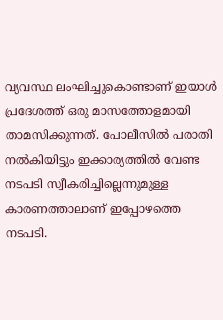വ്യവസ്ഥ ലംഘിച്ചുകൊണ്ടാണ് ഇയാൾ പ്രദേശത്ത് ഒരു മാസത്തോളമായി താമസിക്കുന്നത്. പോലീസിൽ പരാതി നൽകിയിട്ടും ഇക്കാര്യത്തിൽ വേണ്ട നടപടി സ്വീകരിച്ചില്ലെന്നുമുള്ള കാരണത്താലാണ് ഇപ്പോഴത്തെ നടപടി.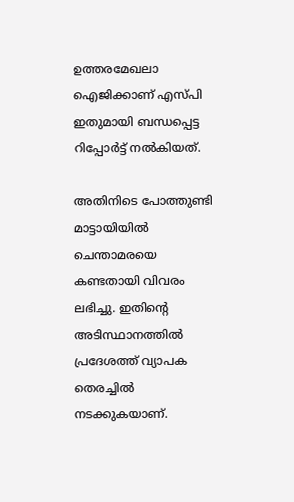ഉത്തരമേഖലാ ഐജിക്കാണ് എസ്‌പി ഇതുമായി ബന്ധപ്പെട്ട റിപ്പോർട്ട് നൽകിയത്.

അതിനിടെ പോത്തുണ്ടി മാട്ടായിയിൽ ചെന്താമരയെ കണ്ടതായി വിവരം ലഭിച്ചു. ഇതിൻ്റെ അടിസ്ഥാനത്തിൽ പ്രദേശത്ത് വ്യാപക തെരച്ചിൽ നടക്കുകയാണ്.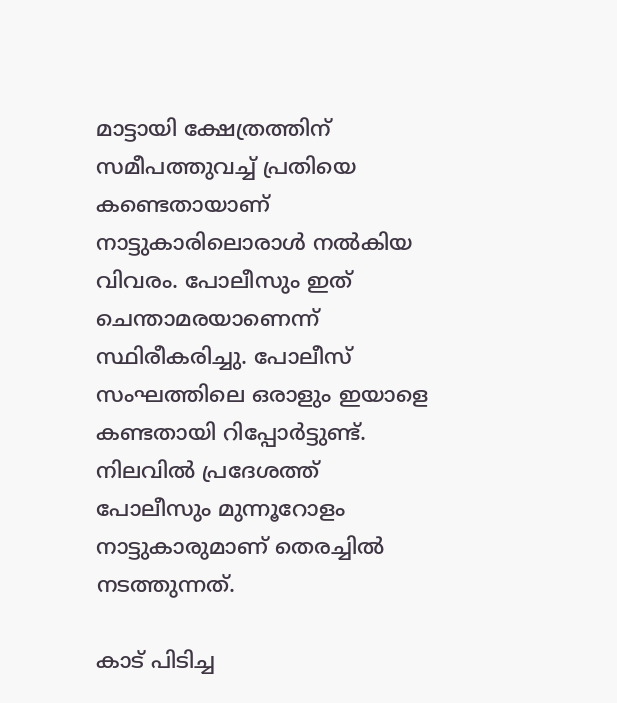മാട്ടായി ക്ഷേത്രത്തിന് സമീപത്തുവച്ച് പ്രതിയെ കണ്ടെതായാണ് നാട്ടുകാരിലൊരാൾ നൽകിയ വിവരം. പോലീസും ഇത് ചെന്താമരയാണെന്ന് സ്ഥിരീകരിച്ചു. പോലീസ് സംഘത്തിലെ ഒരാളും ഇയാളെ കണ്ടതായി റിപ്പോർട്ടുണ്ട്. നിലവിൽ പ്രദേശത്ത് പോലീസും മുന്നൂറോളം നാട്ടുകാരുമാണ് തെരച്ചിൽ നടത്തുന്നത്.

കാട് പിടിച്ച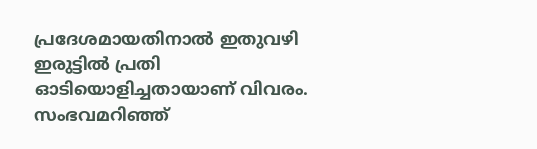പ്രദേശമായതിനാൽ ഇതുവഴി ഇരുട്ടിൽ പ്രതി ഓടിയൊളിച്ചതായാണ് വിവരം. സംഭവമറിഞ്ഞ്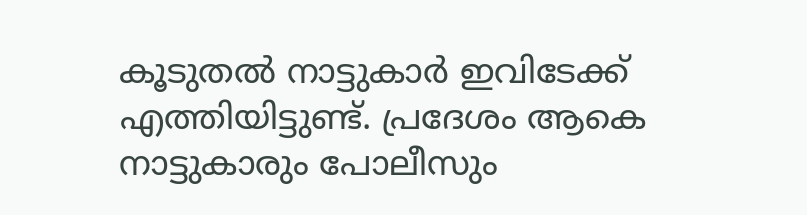കൂടുതൽ നാട്ടുകാർ ഇവിടേക്ക് എത്തിയിട്ടുണ്ട്. പ്രദേശം ആകെ നാട്ടുകാരും പോലീസും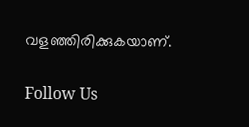വളഞ്ഞിരിക്കുകയാണ്.

Follow Us